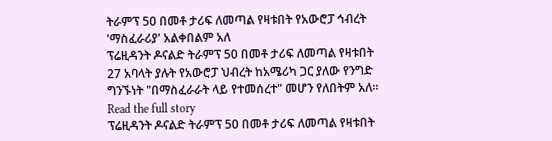ትራምፕ 50 በመቶ ታሪፍ ለመጣል የዛቱበት የአውሮፓ ኅብረት 'ማስፈራሪያ' አልቀበልም አለ
ፕሬዚዳንት ዶናልድ ትራምፕ 50 በመቶ ታሪፍ ለመጣል የዛቱበት 27 አባላት ያሉት የአውሮፓ ህብረት ከአሜሪካ ጋር ያለው የንግድ ግንኙነት "በማስፈራራት ላይ የተመሰረተ" መሆን የለበትም አለ።
Read the full story
ፕሬዚዳንት ዶናልድ ትራምፕ 50 በመቶ ታሪፍ ለመጣል የዛቱበት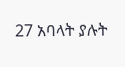27 አባላት ያሉት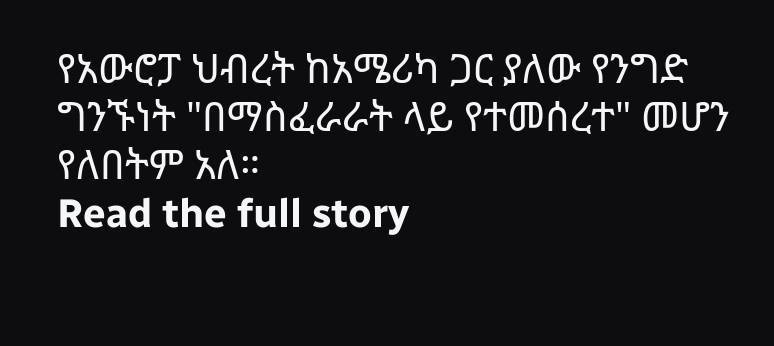የአውሮፓ ህብረት ከአሜሪካ ጋር ያለው የንግድ ግንኙነት "በማስፈራራት ላይ የተመሰረተ" መሆን የለበትም አለ።
Read the full story